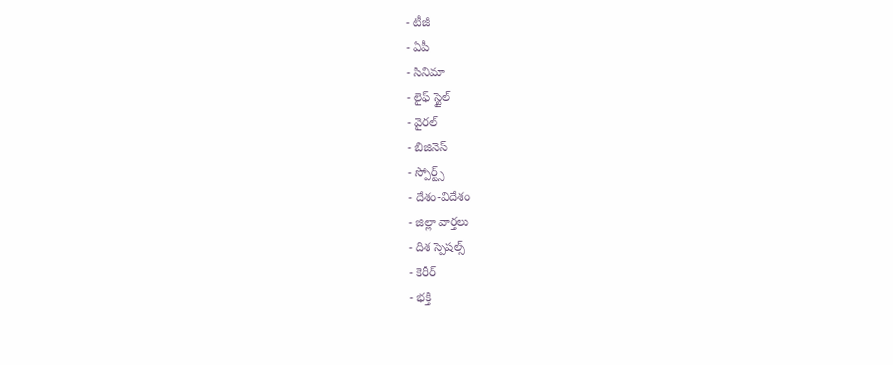- టీజీ
- ఏపీ
- సినిమా
- లైఫ్ స్టైల్
- వైరల్
- బిజినెస్
- స్పోర్ట్స్
- దేశం-విదేశం
- జిల్లా వార్తలు
- దిశ స్పెషల్స్
- కెరీర్
- భక్తి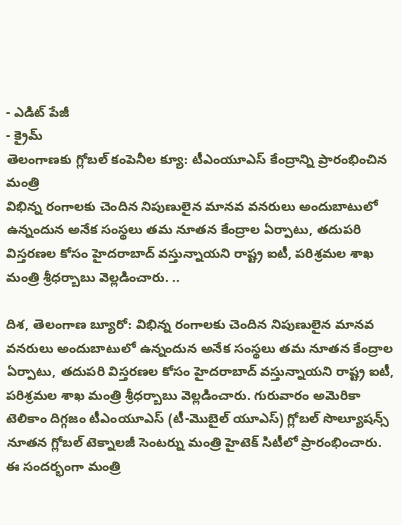- ఎడిట్ పేజీ
- క్రైమ్
తెలంగాణకు గ్లోబల్ కంపెనీల క్యూ: టీఎంయూఎస్ కేంద్రాన్ని ప్రారంభించిన మంత్రి
విభిన్న రంగాలకు చెందిన నిపుణులైన మానవ వనరులు అందుబాటులో ఉన్నందున అనేక సంస్థలు తమ నూతన కేంద్రాల ఏర్పాటు, తదుపరి విస్తరణల కోసం హైదరాబాద్ వస్తున్నాయని రాష్ట్ర ఐటీ, పరిశ్రమల శాఖ మంత్రి శ్రీధర్బాబు వెల్లడించారు. ..

దిశ, తెలంగాణ బ్యూరో: విభిన్న రంగాలకు చెందిన నిపుణులైన మానవ వనరులు అందుబాటులో ఉన్నందున అనేక సంస్థలు తమ నూతన కేంద్రాల ఏర్పాటు, తదుపరి విస్తరణల కోసం హైదరాబాద్ వస్తున్నాయని రాష్ట్ర ఐటీ, పరిశ్రమల శాఖ మంత్రి శ్రీధర్బాబు వెల్లడించారు. గురువారం అమెరికా టెలికాం దిగ్గజం టీఎంయూఎస్ (టీ-మొబైల్ యూఎస్) గ్లోబల్ సొల్యూషన్స్ నూతన గ్లోబల్ టెక్నాలజీ సెంటర్ను మంత్రి హైటెక్ సిటీలో ప్రారంభించారు.
ఈ సందర్భంగా మంత్రి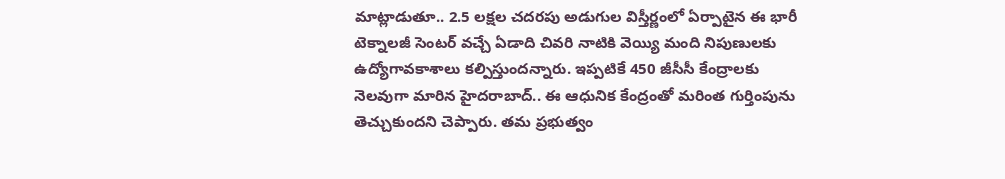మాట్లాడుతూ.. 2.5 లక్షల చదరపు అడుగుల విస్తీర్ణంలో ఏర్పాటైన ఈ భారీ టెక్నాలజీ సెంటర్ వచ్చే ఏడాది చివరి నాటికి వెయ్యి మంది నిపుణులకు ఉద్యోగావకాశాలు కల్పిస్తుందన్నారు. ఇప్పటికే 450 జీసీసీ కేంద్రాలకు నెలవుగా మారిన హైదరాబాద్.. ఈ ఆధునిక కేంద్రంతో మరింత గుర్తింపును తెచ్చుకుందని చెప్పారు. తమ ప్రభుత్వం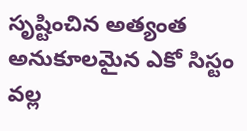సృష్టించిన అత్యంత అనుకూలమైన ఎకో సిస్టం వల్ల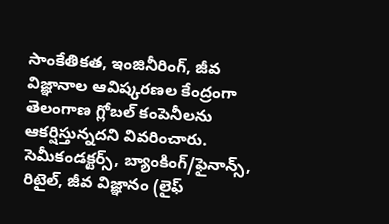సాంకేతికత, ఇంజినీరింగ్, జీవ విజ్ఞానాల ఆవిష్కరణల కేంద్రంగా తెలంగాణ గ్లోబల్ కంపెనీలను ఆకర్షిస్తున్నదని వివరించారు.
సెమీకండక్టర్స్, బ్యాంకింగ్/ఫైనాన్స్, రిటైల్, జీవ విజ్ఞానం (లైఫ్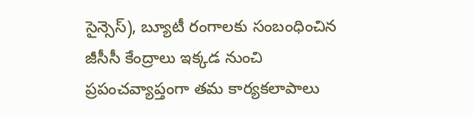సైన్సెస్), బ్యూటీ రంగాలకు సంబంధించిన జీసీసీ కేంద్రాలు ఇక్కడ నుంచి ప్రపంచవ్యాప్తంగా తమ కార్యకలాపాలు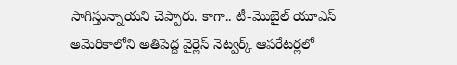సాగిస్తున్నాయని చెప్పారు. కాగా.. టీ-మొబైల్ యూఎస్ అమెరికాలోని అతిపెద్ద వైర్లెస్ నెట్వర్క్ ఆపరేటర్లలో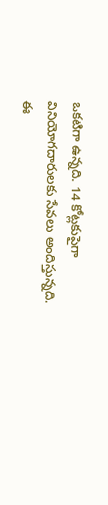ఒకటిగా ఉన్నది. 14 కోట్లకుపైగా వినియోగదారులకు సేవలు అందిస్తున్నది. ఈ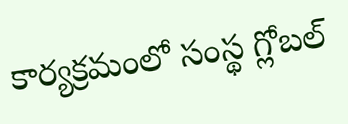కార్యక్రమంలో సంస్థ గ్లోబల్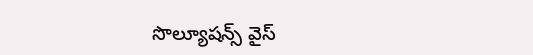సొల్యూషన్స్ వైస్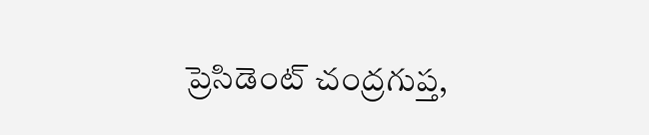ప్రెసిడెంట్ చంద్రగుప్త,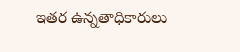ఇతర ఉన్నతాధికారులు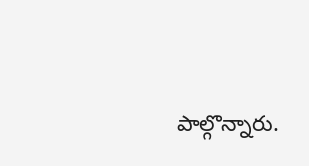పాల్గొన్నారు.